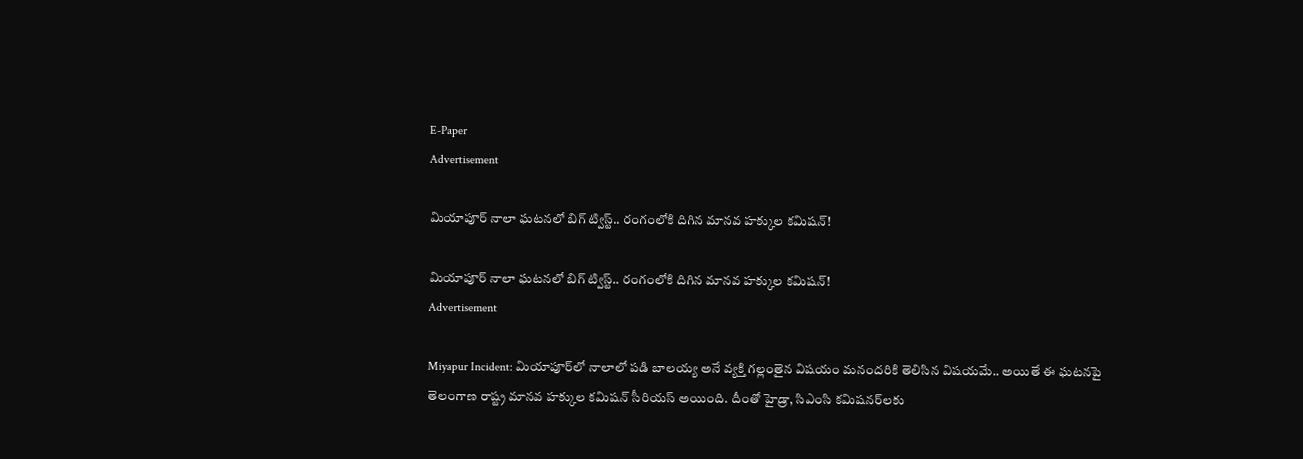E-Paper
Advertisement

మియాపూర్ నాలా ఘటనలో బిగ్ ట్విస్ట్.. రంగంలోకి దిగిన మానవ హక్కుల కమిషన్!

మియాపూర్ నాలా ఘటనలో బిగ్ ట్విస్ట్.. రంగంలోకి దిగిన మానవ హక్కుల కమిషన్!
Advertisement

Miyapur Incident: మియాపూర్‌లో నాలాలో పడి బాలయ్య అనే వ్యక్తి గల్లంతైన విషయం మనందరికి తెలిసిన విషయమే.. అయితే ఈ ఘటనపై తెలంగాణ రాష్ట్ర మానవ హక్కుల కమిషన్ సీరియస్ అయింది. దీంతో హైడ్రా, సిఎంసి కమిషనర్‌లకు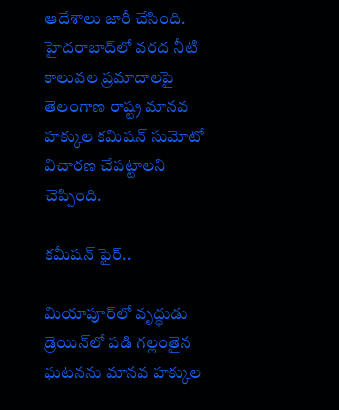ఆదేశాలు జారీ చేసింది. హైదరాబాద్‌లో వరద నీటి కాలువల ప్రమాదాలపై తెలంగాణ రాష్ట్ర మానవ హక్కుల కమిషన్ సుమోటో విచారణ చేపట్టాలని చెప్పింది.

కమీషన్ ఫైర్..

మియాపూర్‌లో వృద్ధుడు డ్రెయిన్‌లో పడి గల్లంతైన ఘటనను మానవ హక్కుల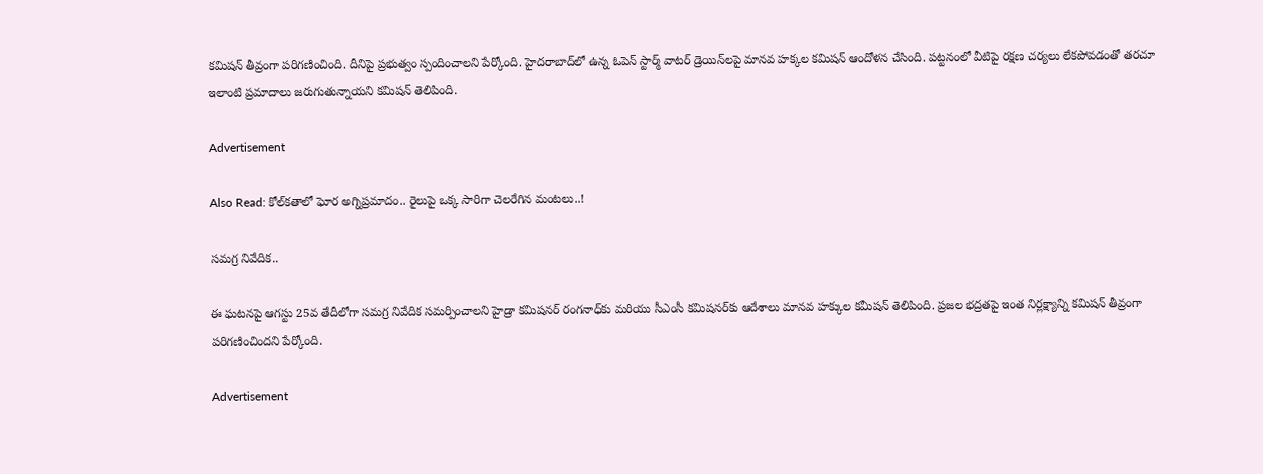కమిషన్ తీవ్రంగా పరిగణించింది. దీనిపై ప్రభుత్వం స్పందించాలని పేర్కోంది. హైదరాబాద్‌లో ఉన్న ఓపెన్ స్టార్మ్ వాటర్ డ్రెయిన్‌లపై మానవ హక్కల కమిషన్ ఆందోళన చేసింది. పట్టనంలో వీటిపై రక్షణ చర్యలు లేకపోవడంతో తరచూ ఇలాంటి ప్రమాదాలు జరుగుతున్నాయని కమిషన్ తెలిపింది.

Advertisement

Also Read: కోల్‌కతాలో ఘోర అగ్నిప్రమాదం.. రైలుపై ఒక్క సారిగా చెలరేగిన మంటలు..!

సమగ్ర నివేదిక..

ఈ ఘటనపై ఆగస్టు 25వ తేదీలోగా సమగ్ర నివేదిక సమర్పించాలని హైడ్రా కమిషనర్ రంగనాధ్‌కు మరియు సీఎంసీ కమిషనర్‌కు ఆదేశాలు మానవ హక్కుల కమీషన్ తెలిపింది. ప్రజల భద్రతపై ఇంత నిర్లక్ష్యాన్ని కమిషన్ తీవ్రంగా పరిగణించిందని పేర్కోంది.

Advertisement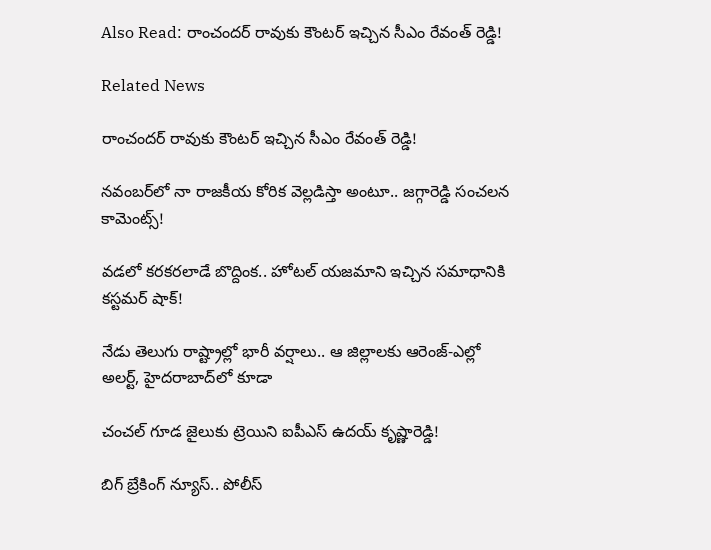Also Read: రాంచందర్ రావుకు కౌంటర్ ఇచ్చిన సీఎం రేవంత్ రెడ్డి!

Related News

రాంచందర్ రావుకు కౌంటర్ ఇచ్చిన సీఎం రేవంత్ రెడ్డి!

నవంబర్‌లో నా రాజకీయ కోరిక వెల్లడిస్తా అంటూ.. జగ్గారెడ్డి సంచలన కామెంట్స్!

వడలో కరకరలాడే బొద్దింక.. హోటల్ యజమాని ఇచ్చిన సమాధానికి కస్టమర్ షాక్!

నేడు తెలుగు రాష్ట్రాల్లో భారీ వర్షాలు.. ఆ జిల్లాలకు ఆరెంజ్-ఎల్లో అలర్ట్, హైదరాబాద్‌లో కూడా

చంచల్ గూడ జైలుకు ట్రెయిని ఐపీఎస్ ఉదయ్ కృష్ణారెడ్డి!

బిగ్ బ్రేకింగ్ న్యూస్.. పోలీస్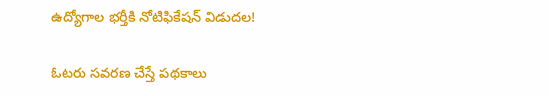ఉద్యోగాల భర్తీకి నోటిఫికేషన్ విడుదల!

ఓటరు సవరణ చేస్తే పథకాలు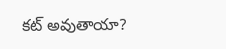కట్ అవుతాయా?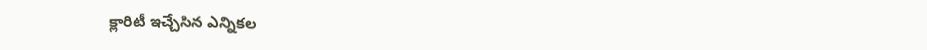క్లారిటీ ఇచ్చేసిన ఎన్నికల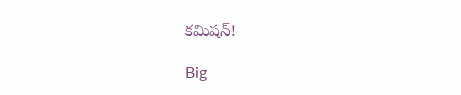కమిషన్!

Big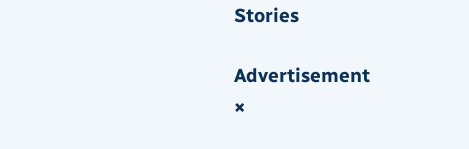Stories

Advertisement
×